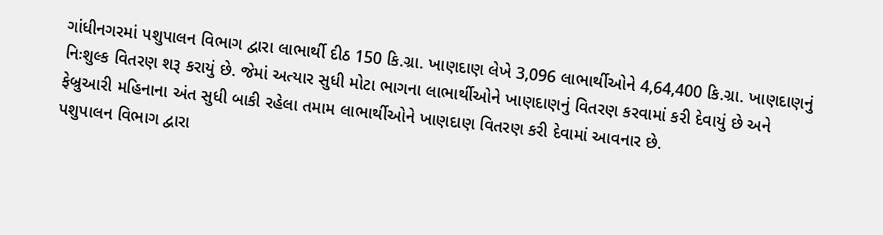ગાંધીનગરમાં પશુપાલન વિભાગ દ્વારા લાભાર્થી દીઠ 150 કિ.ગ્રા. ખાણદાણ લેખે 3,096 લાભાર્થીઓને 4,64,400 કિ.ગ્રા. ખાણદાણનું નિઃશુલ્ક વિતરણ શરૂ કરાયું છે. જેમાં અત્યાર સુધી મોટા ભાગના લાભાર્થીઓને ખાણદાણનું વિતરણ કરવામાં કરી દેવાયું છે અને ફેબ્રુઆરી મહિનાના અંત સુધી બાકી રહેલા તમામ લાભાર્થીઓને ખાણદાણ વિતરણ કરી દેવામાં આવનાર છે.
પશુપાલન વિભાગ દ્વારા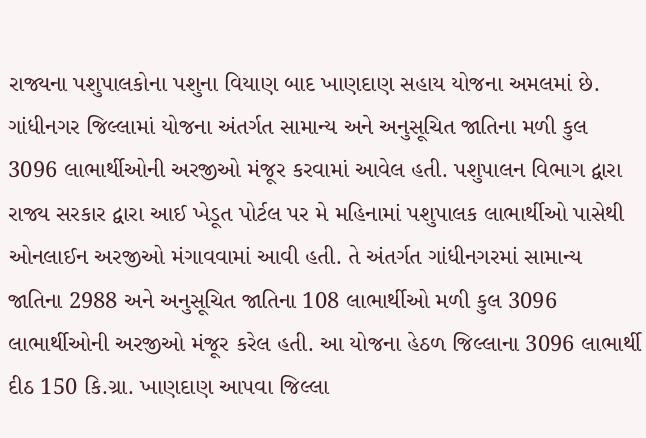રાજ્યના પશુપાલકોના પશુના વિયાણ બાદ ખાણદાણ સહાય યોજના અમલમાં છે. ગાંધીનગર જિલ્લામાં યોજના અંતર્ગત સામાન્ય અને અનુસૂચિત જાતિના મળી કુલ 3096 લાભાર્થીઓની અરજીઓ મંજૂર કરવામાં આવેલ હતી. પશુપાલન વિભાગ દ્વારા રાજ્ય સરકાર દ્વારા આઈ ખેડૂત પોર્ટલ પર મે મહિનામાં પશુપાલક લાભાર્થીઓ પાસેથી ઓનલાઈન અરજીઓ મંગાવવામાં આવી હતી. તે અંતર્ગત ગાંધીનગરમાં સામાન્ય જાતિના 2988 અને અનુસૂચિત જાતિના 108 લાભાર્થીઓ મળી કુલ 3096 લાભાર્થીઓની અરજીઓ મંજૂર કરેલ હતી. આ યોજના હેઠળ જિલ્લાના 3096 લાભાર્થી દીઠ 150 કિ.ગ્રા. ખાણદાણ આપવા જિલ્લા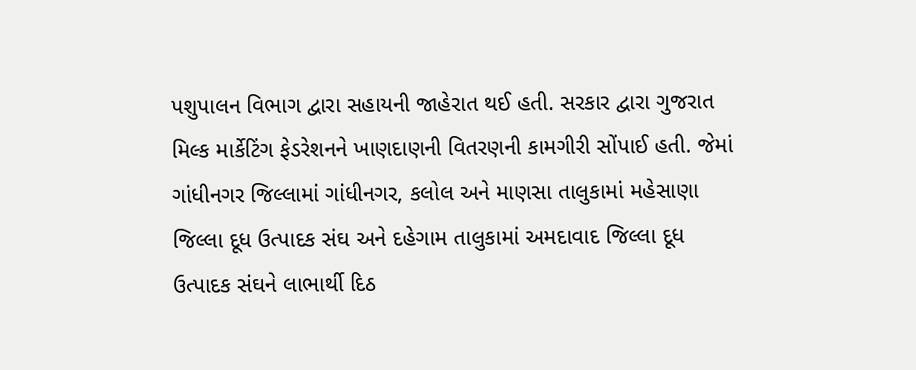પશુપાલન વિભાગ દ્વારા સહાયની જાહેરાત થઈ હતી. સરકાર દ્વારા ગુજરાત મિલ્ક માર્કેટિંગ ફેડરેશનને ખાણદાણની વિતરણની કામગીરી સોંપાઈ હતી. જેમાં ગાંધીનગર જિલ્લામાં ગાંધીનગર, કલોલ અને માણસા તાલુકામાં મહેસાણા જિલ્લા દૂધ ઉત્પાદક સંઘ અને દહેગામ તાલુકામાં અમદાવાદ જિલ્લા દૂધ ઉત્પાદક સંઘને લાભાર્થી દિઠ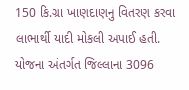150 કિ.ગ્રા ખાણદાણનુ વિતરણ કરવા લાભાર્થી યાદી મોકલી અપાઈ હતી. યોજના અંતર્ગત જિલ્લાના 3096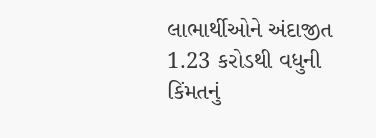લાભાર્થીઓને અંદાજીત 1.23 કરોડથી વધુની કિંમતનું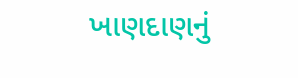ખાણદાણનું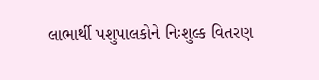લાભાર્થી પશુપાલકોને નિઃશુલ્ક વિતરણ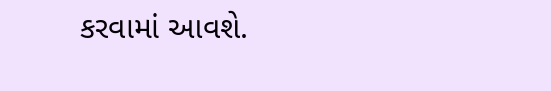કરવામાં આવશે.